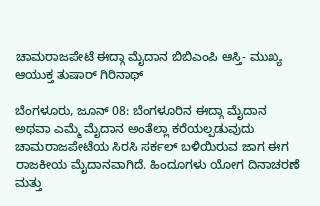ಚಾಮರಾಜಪೇಟೆ ಈದ್ಗಾ ಮೈದಾನ ಬಿಬಿಎಂಪಿ ಆಸ್ತಿ- ಮುಖ್ಯ ಆಯುಕ್ತ ತುಷಾರ್ ಗಿರಿನಾಥ್

ಬೆಂಗಳೂರು, ಜೂನ್ 08: ಬೆಂಗಳೂರಿನ ಈದ್ಗಾ ಮೈದಾನ ಅಥವಾ ಎಮ್ಮೆ ಮೈದಾನ ಅಂತೆಲ್ಲಾ ಕರೆಯಲ್ಪಡುವುದು ಚಾಮರಾಜಪೇಟೆಯ ಸಿರಸಿ ಸರ್ಕಲ್ ಬಳಿಯಿರುವ ಜಾಗ ಈಗ ರಾಜಕೀಯ ಮೈದಾನವಾಗಿದೆ. ಹಿಂದೂಗಳು ಯೋಗ ದಿನಾಚರಣೆ ಮತ್ತು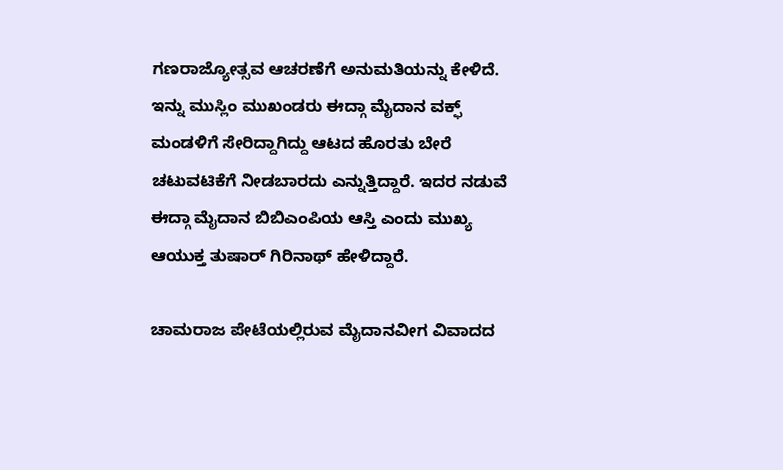ಗಣರಾಜ್ಯೋತ್ಸವ ಆಚರಣೆಗೆ ಅನುಮತಿಯನ್ನು ಕೇಳಿದೆ. ಇನ್ನು ಮುಸ್ಲಿಂ ಮುಖಂಡರು ಈದ್ಗಾ ಮೈದಾನ ವಕ್ಫ್ ಮಂಡಳಿಗೆ ಸೇರಿದ್ದಾಗಿದ್ದು ಆಟದ ಹೊರತು ಬೇರೆ ಚಟುವಟಿಕೆಗೆ ನೀಡಬಾರದು ಎನ್ನುತ್ತಿದ್ದಾರೆ. ಇದರ ನಡುವೆ ಈದ್ಗಾ ಮೈದಾನ ಬಿಬಿಎಂಪಿಯ ಆಸ್ತಿ ಎಂದು ಮುಖ್ಯ ಆಯುಕ್ತ ತುಷಾರ್ ಗಿರಿನಾಥ್ ಹೇಳಿದ್ದಾರೆ.

ಚಾಮರಾಜ ಪೇಟೆಯಲ್ಲಿರುವ ಮೈದಾನವೀಗ ವಿವಾದದ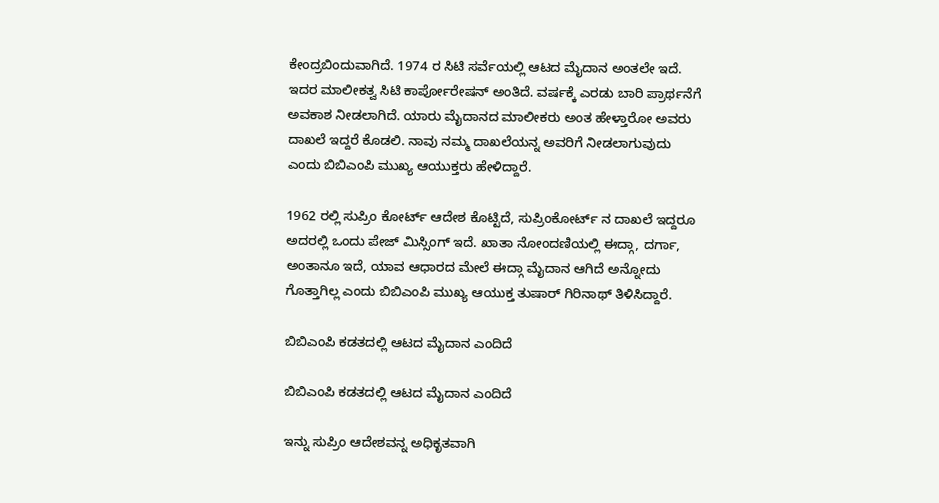ಕೇಂದ್ರಬಿಂದುವಾಗಿದೆ. 1974 ರ ಸಿಟಿ ಸರ್ವೆಯಲ್ಲಿ ಆಟದ ಮೈದಾನ ಅಂತಲೇ ಇದೆ. ಇದರ ಮಾಲೀಕತ್ವ ಸಿಟಿ ಕಾರ್ಪೋರೇಷನ್ ಅಂತಿದೆ. ವರ್ಷಕ್ಕೆ ಎರಡು ಬಾರಿ ಪ್ರಾರ್ಥನೆಗೆ ಅವಕಾಶ ನೀಡಲಾಗಿದೆ. ಯಾರು ಮೈದಾನದ ಮಾಲೀಕರು ಅಂತ ಹೇಳ್ತಾರೋ ಅವರು ದಾಖಲೆ ಇದ್ದರೆ ಕೊಡಲಿ. ನಾವು ನಮ್ಮ ದಾಖಲೆಯನ್ನ ಅವರಿಗೆ ನೀಡಲಾಗುವುದು ಎಂದು ಬಿಬಿಎಂಪಿ ಮುಖ್ಯ ಆಯುಕ್ತರು ಹೇಳಿದ್ದಾರೆ.

1962 ರಲ್ಲಿ ಸುಪ್ರಿಂ ಕೋರ್ಟ್ ಆದೇಶ ಕೊಟ್ಟಿದೆ, ಸುಪ್ರಿಂಕೋರ್ಟ್ ನ ದಾಖಲೆ ಇದ್ದರೂ ಅದರಲ್ಲಿ ಒಂದು ಪೇಜ್ ಮಿಸ್ಸಿಂಗ್ ಇದೆ. ಖಾತಾ ನೋಂದಣಿಯಲ್ಲಿ ಈದ್ಗಾ, ದರ್ಗಾ, ಅಂತಾನೂ ಇದೆ, ಯಾವ ಆಧಾರದ ಮೇಲೆ ಈದ್ಗಾ ಮೈದಾನ ಆಗಿದೆ ಅನ್ನೋದು ಗೊತ್ತಾಗಿಲ್ಲ ಎಂದು ಬಿಬಿಎಂಪಿ ಮುಖ್ಯ ಆಯುಕ್ತ ತುಷಾರ್ ಗಿರಿನಾಥ್ ತಿಳಿಸಿದ್ದಾರೆ.

ಬಿಬಿಎಂಪಿ ಕಡತದಲ್ಲಿ ಆಟದ ಮೈದಾನ ಎಂದಿದೆ

ಬಿಬಿಎಂಪಿ ಕಡತದಲ್ಲಿ ಆಟದ ಮೈದಾನ ಎಂದಿದೆ

ಇನ್ನು ಸುಪ್ರಿಂ ಆದೇಶವನ್ನ ಅಧಿಕೃತವಾಗಿ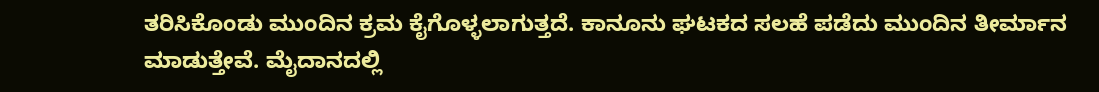ತರಿಸಿಕೊಂಡು ಮುಂದಿನ ಕ್ರಮ ಕೈಗೊಳ್ಳಲಾಗುತ್ತದೆ. ಕಾನೂನು ಘಟಕದ ಸಲಹೆ ಪಡೆದು ಮುಂದಿನ ತೀರ್ಮಾನ ಮಾಡುತ್ತೇವೆ. ಮೈದಾನದಲ್ಲಿ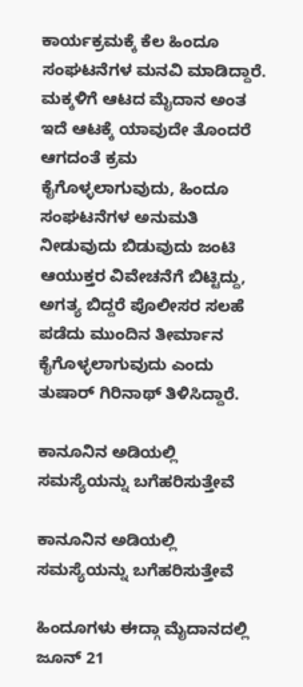ಕಾರ್ಯಕ್ರಮಕ್ಕೆ ಕೆಲ ಹಿಂದೂ ಸಂಘಟನೆಗಳ ಮನವಿ ಮಾಡಿದ್ದಾರೆ. ಮಕ್ಕಳಿಗೆ ಆಟದ ಮೈದಾನ ಅಂತ ಇದೆ ಆಟಕ್ಕೆ ಯಾವುದೇ ತೊಂದರೆ ಆಗದಂತೆ ಕ್ರಮ ಕೈಗೊಳ್ಳಲಾಗುವುದು, ಹಿಂದೂ ಸಂಘಟನೆಗಳ ಅನುಮತಿ ನೀಡುವುದು ಬಿಡುವುದು ಜಂಟಿ ಆಯುಕ್ತರ‌ ವಿವೇಚನೆಗೆ ಬಿಟ್ಟಿದ್ದು, ಅಗತ್ಯ ಬಿದ್ದರೆ ಪೊಲೀಸರ ಸಲಹೆ ಪಡೆದು ಮುಂದಿನ ತೀರ್ಮಾನ ಕೈಗೊಳ್ಳಲಾಗುವುದು ಎಂದು ತುಷಾರ್ ಗಿರಿನಾಥ್ ತಿಳಿಸಿದ್ದಾರೆ.

ಕಾನೂನಿನ ಅಡಿಯಲ್ಲಿ ಸಮಸ್ಯೆಯನ್ನು ಬಗೆಹರಿಸುತ್ತೇವೆ

ಕಾನೂನಿನ ಅಡಿಯಲ್ಲಿ ಸಮಸ್ಯೆಯನ್ನು ಬಗೆಹರಿಸುತ್ತೇವೆ

ಹಿಂದೂಗಳು ಈದ್ಗಾ ಮೈದಾನದಲ್ಲಿ ಜೂನ್ 21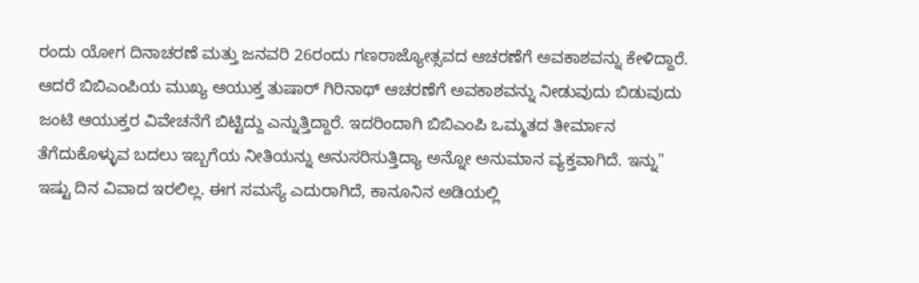ರಂದು ಯೋಗ ದಿನಾಚರಣೆ ಮತ್ತು ಜನವರಿ 26ರಂದು ಗಣರಾಜ್ಯೋತ್ಸವದ ಆಚರಣೆಗೆ ಅವಕಾಶವನ್ನು ಕೇಳಿದ್ದಾರೆ. ಆದರೆ ಬಿಬಿಎಂಪಿಯ ಮುಖ್ಯ ಆಯುಕ್ತ ತುಷಾರ್ ಗಿರಿನಾಥ್ ಆಚರಣೆಗೆ ಅವಕಾಶವನ್ನು ನೀಡುವುದು ಬಿಡುವುದು ಜಂಟಿ ಆಯುಕ್ತರ ವಿವೇಚನೆಗೆ ಬಿಟ್ಟಿದ್ದು ಎನ್ನುತ್ತಿದ್ದಾರೆ. ಇದರಿಂದಾಗಿ ಬಿಬಿಎಂಪಿ ಒಮ್ಮತದ ತೀರ್ಮಾನ ತೆಗೆದುಕೊಳ್ಳುವ ಬದಲು ಇಬ್ಬಗೆಯ ನೀತಿಯನ್ನು ಅನುಸರಿಸುತ್ತಿದ್ಯಾ ಅನ್ನೋ ಅನುಮಾನ ವ್ಯಕ್ತವಾಗಿದೆ. ಇನ್ನು'' ಇಷ್ಟು ದಿನ ವಿವಾದ ಇರಲಿಲ್ಲ. ಈಗ ಸಮಸ್ಯೆ ಎದುರಾಗಿದೆ, ಕಾನೂನಿನ ಅಡಿಯಲ್ಲಿ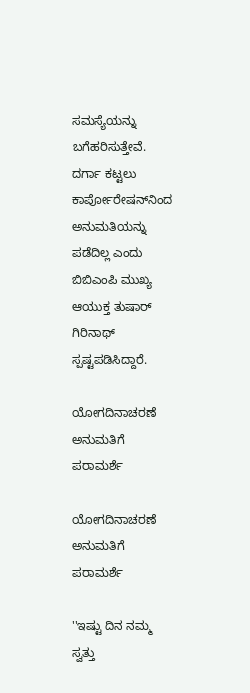ಸಮಸ್ಯೆಯನ್ನು ಬಗೆಹರಿಸುತ್ತೇವೆ. ದರ್ಗಾ ಕಟ್ಟಲು ಕಾರ್ಪೋರೇಷನ್‌ನಿಂದ ಅನುಮತಿಯನ್ನು ಪಡೆದಿಲ್ಲ ಎಂದು ಬಿಬಿಎಂಪಿ ಮುಖ್ಯ ಆಯುಕ್ತ ತುಷಾರ್ ಗಿರಿನಾಥ್ ಸ್ಪಷ್ಟಪಡಿಸಿದ್ದಾರೆ.

ಯೋಗದಿನಾಚರಣೆ ಅನುಮತಿಗೆ ಪರಾಮರ್ಶೆ

ಯೋಗದಿನಾಚರಣೆ ಅನುಮತಿಗೆ ಪರಾಮರ್ಶೆ

''ಇಷ್ಟು ದಿನ ನಮ್ಮ ಸ್ವತ್ತು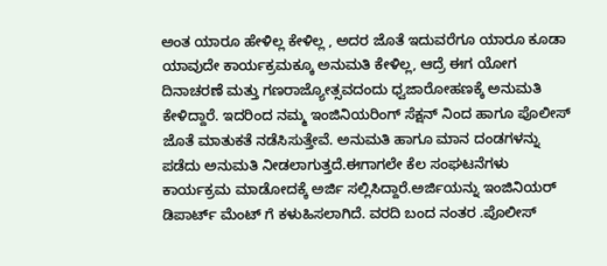ಅಂತ ಯಾರೂ ಹೇಳಿಲ್ಲ ಕೇಳಿಲ್ಲ , ಅದರ ಜೊತೆ ಇದುವರೆಗೂ ಯಾರೂ ಕೂಡಾ ಯಾವುದೇ ಕಾರ್ಯಕ್ರಮಕ್ಕೂ ಅನುಮತಿ ಕೇಳಿಲ್ಲ, ಆದ್ರೆ ಈಗ ಯೋಗ ದಿನಾಚರಣೆ ಮತ್ತು ಗಣರಾಜ್ಯೋತ್ಸವದಂದು ಧ್ವಜಾರೋಹಣಕ್ಕೆ ಅನುಮತಿ ಕೇಳಿದ್ದಾರೆ. ಇದರಿಂದ ನಮ್ಮ ಇಂಜಿನಿಯರಿಂಗ್ ಸೆಕ್ಷನ್ ನಿಂದ ಹಾಗೂ ಪೊಲೀಸ್ ಜೊತೆ ಮಾತುಕತೆ ನಡೆಸಿಸುತ್ತೇವೆ. ಅನುಮತಿ ಹಾಗೂ ಮಾನ ದಂಡಗಳನ್ನು ಪಡೆದು ಅನುಮತಿ ನೀಡಲಾಗುತ್ತದೆ.ಈಗಾಗಲೇ ಕೆಲ ಸಂಘಟನೆಗಳು ಕಾರ್ಯಕ್ರಮ ಮಾಡೋದಕ್ಕೆ ಅರ್ಜಿ ಸಲ್ಲಿಸಿದ್ದಾರೆ.ಅರ್ಜಿಯನ್ನು ಇಂಜಿನಿಯರ್ ಡಿಪಾರ್ಟ್ ಮೆಂಟ್ ಗೆ ಕಳುಹಿಸಲಾಗಿದೆ. ವರದಿ ಬಂದ ನಂತರ .ಪೊಲೀಸ್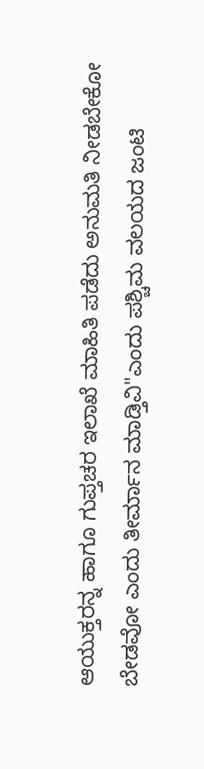ಆಯುಕ್ತರನ್ನ ಹಾಗೂ ಗುಪ್ತಚರ ಇಲಾಖೆ ಮಾಹಿತಿ ಪಡೆದು ಅನುಮತಿ ನೀಡಬೇಕೋ ಬೇಡವೋ ಎಂದು ತೀರ್ಮಾನ ಮಾಡ್ತಿವಿ"ಎಂದು ಪಶ್ಚಿಮ ವಲಯದ ಜಂಟಿ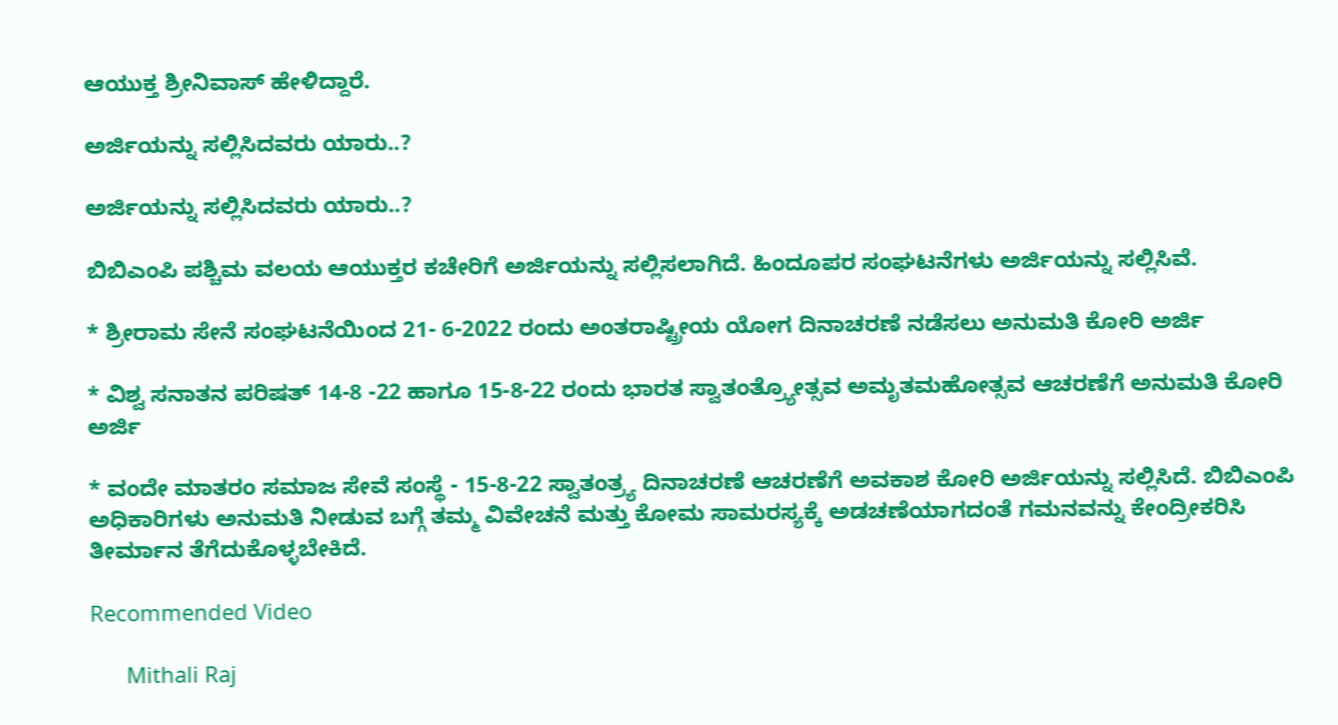ಆಯುಕ್ತ ಶ್ರೀನಿವಾಸ್ ಹೇಳಿದ್ದಾರೆ.

ಅರ್ಜಿಯನ್ನು ಸಲ್ಲಿಸಿದವರು ಯಾರು..?

ಅರ್ಜಿಯನ್ನು ಸಲ್ಲಿಸಿದವರು ಯಾರು..?

ಬಿಬಿಎಂಪಿ ಪಶ್ಚಿಮ ವಲಯ ಆಯುಕ್ತರ ಕಚೇರಿಗೆ ಅರ್ಜಿಯನ್ನು ಸಲ್ಲಿಸಲಾಗಿದೆ. ಹಿಂದೂಪರ ಸಂಘಟನೆಗಳು ಅರ್ಜಿಯನ್ನು ಸಲ್ಲಿಸಿವೆ.

* ಶ್ರೀರಾಮ ಸೇನೆ ಸಂಘಟನೆಯಿಂದ 21- 6-2022 ರಂದು ಅಂತರಾಷ್ಟ್ರೀಯ ಯೋಗ ದಿನಾಚರಣೆ ನಡೆಸಲು‌ ಅನುಮತಿ ಕೋರಿ ಅರ್ಜಿ

* ವಿಶ್ವ ಸನಾತನ ಪರಿಷತ್ 14-8 -22 ಹಾಗೂ 15-8-22 ರಂದು ಭಾರತ ಸ್ವಾತಂತ್ರ್ಯೋತ್ಸವ ಅಮೃತಮಹೋತ್ಸವ ಆಚರಣೆಗೆ ಅನುಮತಿ ಕೋರಿ ಅರ್ಜಿ

* ವಂದೇ ಮಾತರಂ ಸಮಾಜ ಸೇವೆ ಸಂಸ್ಥೆ - 15-8-22 ಸ್ವಾತಂತ್ರ್ಯ ದಿನಾಚರಣೆ ಆಚರಣೆಗೆ ಅವಕಾಶ ಕೋರಿ ಅರ್ಜಿಯನ್ನು ಸಲ್ಲಿಸಿದೆ. ಬಿಬಿಎಂಪಿ ಅಧಿಕಾರಿಗಳು ಅನುಮತಿ ನೀಡುವ ಬಗ್ಗೆ ತಮ್ಮ ವಿವೇಚನೆ ಮತ್ತು ಕೋಮ ಸಾಮರಸ್ಯಕ್ಕೆ ಅಡಚಣೆಯಾಗದಂತೆ ಗಮನವ‌ನ್ನು ಕೇಂದ್ರೀಕರಿಸಿ ತೀರ್ಮಾನ ತೆಗೆದುಕೊಳ್ಳಬೇಕಿದೆ.

Recommended Video

      Mithali Raj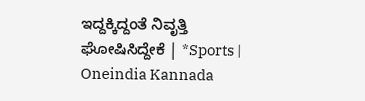ಇದ್ದಕ್ಕಿದ್ದಂತೆ ನಿವೃತ್ತಿ ಘೋಷಿಸಿದ್ದೇಕೆ | *Sports | Oneindia Kannada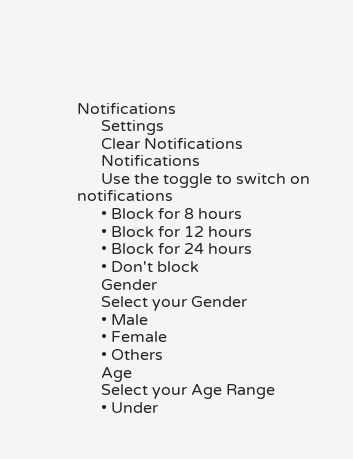Notifications
      Settings
      Clear Notifications
      Notifications
      Use the toggle to switch on notifications
      • Block for 8 hours
      • Block for 12 hours
      • Block for 24 hours
      • Don't block
      Gender
      Select your Gender
      • Male
      • Female
      • Others
      Age
      Select your Age Range
      • Under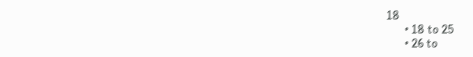18
      • 18 to 25
      • 26 to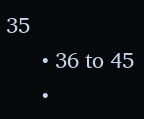35
      • 36 to 45
      •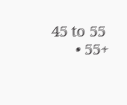45 to 55
      • 55+